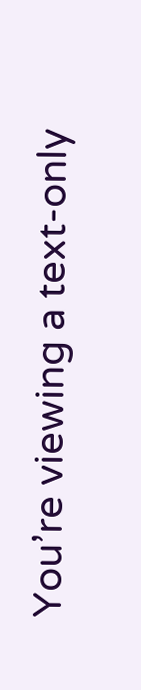You’re viewing a text-only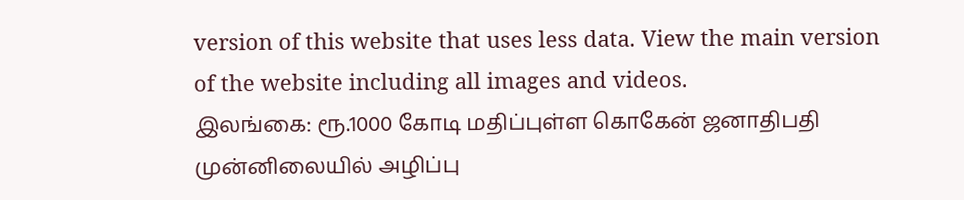version of this website that uses less data. View the main version of the website including all images and videos.
இலங்கை: ரூ.1000 கோடி மதிப்புள்ள கொகேன் ஜனாதிபதி முன்னிலையில் அழிப்பு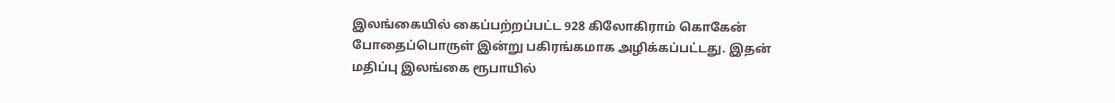இலங்கையில் கைப்பற்றப்பட்ட 928 கிலோகிராம் கொகேன் போதைப்பொருள் இன்று பகிரங்கமாக அழிக்கப்பட்டது. இதன் மதிப்பு இலங்கை ரூபாயில்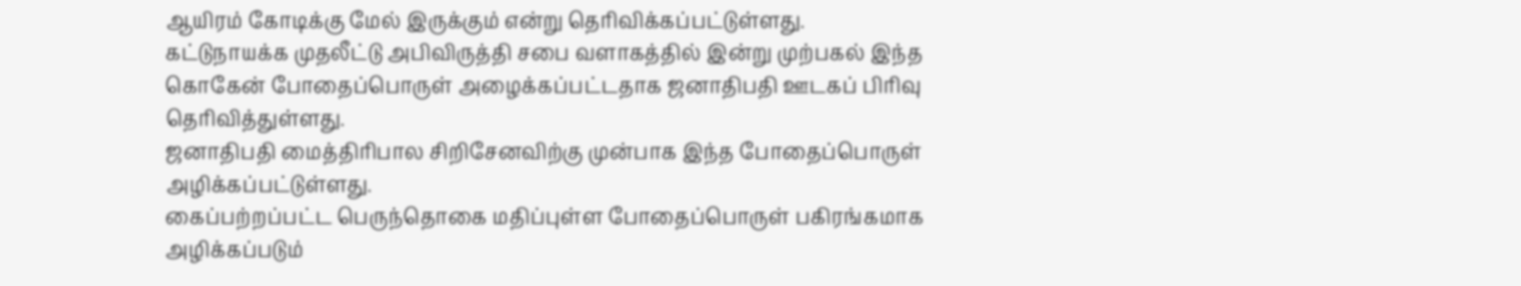ஆயிரம் கோடிக்கு மேல் இருக்கும் என்று தெரிவிக்கப்பட்டுள்ளது.
கட்டுநாயக்க முதலீட்டு அபிவிருத்தி சபை வளாகத்தில் இன்று முற்பகல் இந்த கொகேன் போதைப்பொருள் அழைக்கப்பட்டதாக ஜனாதிபதி ஊடகப் பிரிவு தெரிவித்துள்ளது.
ஜனாதிபதி மைத்திரிபால சிறிசேனவிற்கு முன்பாக இந்த போதைப்பொருள் அழிக்கப்பட்டுள்ளது.
கைப்பற்றப்பட்ட பெருந்தொகை மதிப்புள்ள போதைப்பொருள் பகிரங்கமாக அழிக்கப்படும்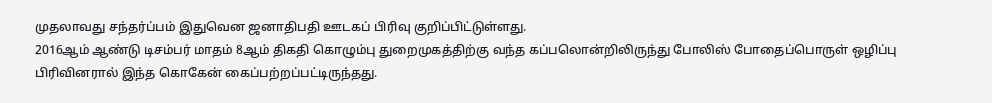முதலாவது சந்தர்ப்பம் இதுவென ஜனாதிபதி ஊடகப் பிரிவு குறிப்பிட்டுள்ளது.
2016ஆம் ஆண்டு டிசம்பர் மாதம் 8ஆம் திகதி கொழும்பு துறைமுகத்திற்கு வந்த கப்பலொன்றிலிருந்து போலிஸ் போதைப்பொருள் ஒழிப்பு பிரிவினரால் இந்த கொகேன் கைப்பற்றப்பட்டிருந்தது.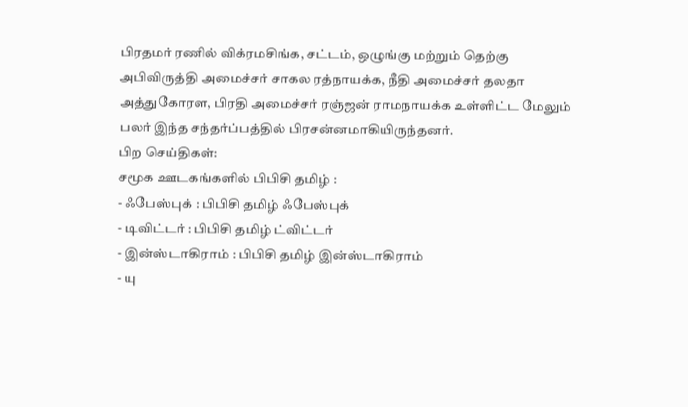பிரதமர் ரணில் விக்ரமசிங்க, சட்டம், ஒழுங்கு மற்றும் தெற்கு அபிவிருத்தி அமைச்சர் சாகல ரத்நாயக்க, நீதி அமைச்சர் தலதா அத்துகோரள, பிரதி அமைச்சர் ரஞ்ஜன் ராமநாயக்க உள்ளிட்ட மேலும் பலர் இந்த சந்தர்ப்பத்தில் பிரசன்னமாகியிருந்தனர்.
பிற செய்திகள்:
சமூக ஊடகங்களில் பிபிசி தமிழ் :
- ஃபேஸ்புக் : பிபிசி தமிழ் ஃபேஸ்புக்
- டிவிட்டர் : பிபிசி தமிழ் ட்விட்டர்
- இன்ஸ்டாகிராம் : பிபிசி தமிழ் இன்ஸ்டாகிராம்
- யு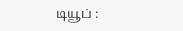டியூப் :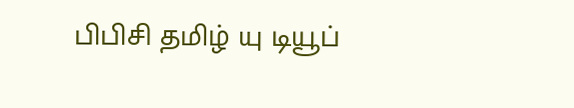பிபிசி தமிழ் யு டியூப்